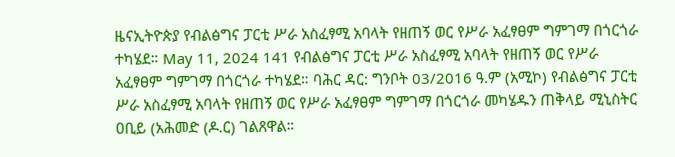ዜናኢትዮጵያ የብልፅግና ፓርቲ ሥራ አስፈፃሚ አባላት የዘጠኝ ወር የሥራ አፈፃፀም ግምገማ በጎርጎራ ተካሄደ። May 11, 2024 141 የብልፅግና ፓርቲ ሥራ አስፈፃሚ አባላት የዘጠኝ ወር የሥራ አፈፃፀም ግምገማ በጎርጎራ ተካሄደ። ባሕር ዳር: ግንቦት 03/2016 ዓ.ም (አሚኮ) የብልፅግና ፓርቲ ሥራ አስፈፃሚ አባላት የዘጠኝ ወር የሥራ አፈፃፀም ግምገማ በጎርጎራ መካሄዱን ጠቅላይ ሚኒስትር ዐቢይ (አሕመድ (ዶ.ር) ገልጸዋል።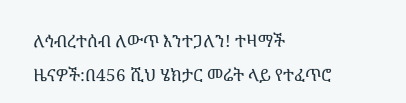ለኅብረተሰብ ለውጥ እንተጋለን! ተዛማች ዜናዎች:በ456 ሺህ ሄክታር መሬት ላይ የተፈጥሮ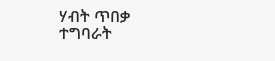ሃብት ጥበቃ ተግባራት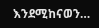እንደሚከናወን…